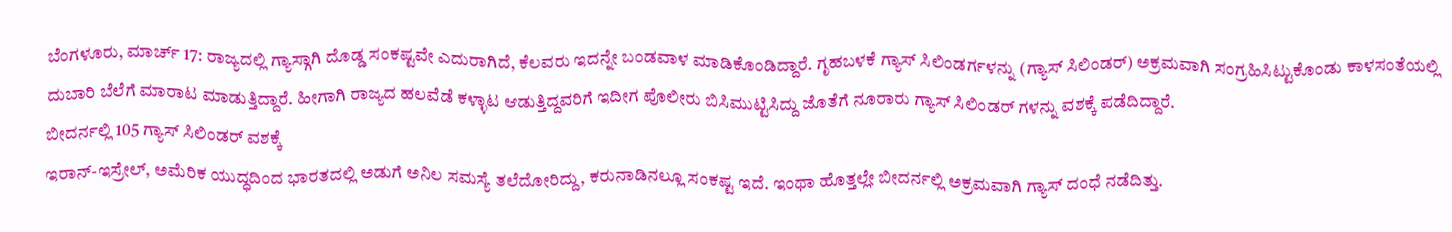ಬೆಂಗಳೂರು, ಮಾರ್ಚ್ 17: ರಾಜ್ಯದಲ್ಲಿ ಗ್ಯಾಸ್ಗಾಗಿ ದೊಡ್ಡ ಸಂಕಷ್ಟವೇ ಎದುರಾಗಿದೆ, ಕೆಲವರು ಇದನ್ನೇ ಬಂಡವಾಳ ಮಾಡಿಕೊಂಡಿದ್ದಾರೆ. ಗೃಹಬಳಕೆ ಗ್ಯಾಸ್ ಸಿಲಿಂಡರ್ಗಳನ್ನು (ಗ್ಯಾಸ್ ಸಿಲಿಂಡರ್) ಅಕ್ರಮವಾಗಿ ಸಂಗ್ರಹಿಸಿಟ್ಟುಕೊಂಡು ಕಾಳಸಂತೆಯಲ್ಲಿ ದುಬಾರಿ ಬೆಲೆಗೆ ಮಾರಾಟ ಮಾಡುತ್ತಿದ್ದಾರೆ. ಹೀಗಾಗಿ ರಾಜ್ಯದ ಹಲವೆಡೆ ಕಳ್ಳಾಟ ಆಡುತ್ತಿದ್ದವರಿಗೆ ಇದೀಗ ಪೊಲೀರು ಬಿಸಿಮುಟ್ಟಿಸಿದ್ದು ಜೊತೆಗೆ ನೂರಾರು ಗ್ಯಾಸ್ ಸಿಲಿಂಡರ್ ಗಳನ್ನು ವಶಕ್ಕೆ ಪಡೆದಿದ್ದಾರೆ.
ಬೀದರ್ನಲ್ಲಿ 105 ಗ್ಯಾಸ್ ಸಿಲಿಂಡರ್ ವಶಕ್ಕೆ
ಇರಾನ್-ಇಸ್ರೇಲ್, ಅಮೆರಿಕ ಯುದ್ಧದಿಂದ ಭಾರತದಲ್ಲಿ ಅಡುಗೆ ಅನಿಲ ಸಮಸ್ಯೆ ತಲೆದೋರಿದ್ದು, ಕರುನಾಡಿನಲ್ಲೂ ಸಂಕಷ್ಟ ಇದೆ. ಇಂಥಾ ಹೊತ್ತಲ್ಲೇ ಬೀದರ್ನಲ್ಲಿ ಅಕ್ರಮವಾಗಿ ಗ್ಯಾಸ್ ದಂಧೆ ನಡೆದಿತ್ತು.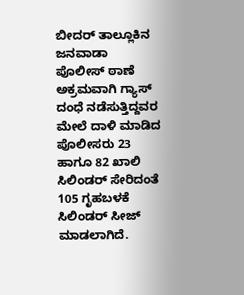ಬೀದರ್ ತಾಲ್ಲೂಕಿನ ಜನವಾಡಾ ಪೊಲೀಸ್ ಠಾಣೆ ಅಕ್ರಮವಾಗಿ ಗ್ಯಾಸ್ ದಂಧೆ ನಡೆಸುತ್ತಿದ್ದವರ ಮೇಲೆ ದಾಳಿ ಮಾಡಿದ ಪೊಲೀಸರು 23 ಹಾಗೂ 82 ಖಾಲಿ ಸಿಲಿಂಡರ್ ಸೇರಿದಂತೆ 105 ಗೃಹಬಳಕೆ ಸಿಲಿಂಡರ್ ಸೀಜ್ ಮಾಡಲಾಗಿದೆ.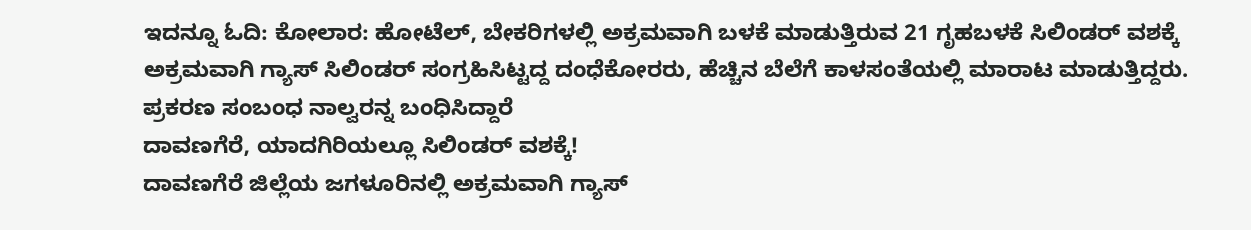ಇದನ್ನೂ ಓದಿ: ಕೋಲಾರ: ಹೋಟೆಲ್, ಬೇಕರಿಗಳಲ್ಲಿ ಅಕ್ರಮವಾಗಿ ಬಳಕೆ ಮಾಡುತ್ತಿರುವ 21 ಗೃಹಬಳಕೆ ಸಿಲಿಂಡರ್ ವಶಕ್ಕೆ
ಅಕ್ರಮವಾಗಿ ಗ್ಯಾಸ್ ಸಿಲಿಂಡರ್ ಸಂಗ್ರಹಿಸಿಟ್ಟದ್ದ ದಂಧೆಕೋರರು, ಹೆಚ್ಚಿನ ಬೆಲೆಗೆ ಕಾಳಸಂತೆಯಲ್ಲಿ ಮಾರಾಟ ಮಾಡುತ್ತಿದ್ದರು. ಪ್ರಕರಣ ಸಂಬಂಧ ನಾಲ್ವರನ್ನ ಬಂಧಿಸಿದ್ದಾರೆ
ದಾವಣಗೆರೆ, ಯಾದಗಿರಿಯಲ್ಲೂ ಸಿಲಿಂಡರ್ ವಶಕ್ಕೆ!
ದಾವಣಗೆರೆ ಜಿಲ್ಲೆಯ ಜಗಳೂರಿನಲ್ಲಿ ಅಕ್ರಮವಾಗಿ ಗ್ಯಾಸ್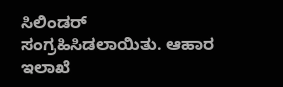ಸಿಲಿಂಡರ್ ಸಂಗ್ರಹಿಸಿಡಲಾಯಿತು. ಆಹಾರ ಇಲಾಖೆ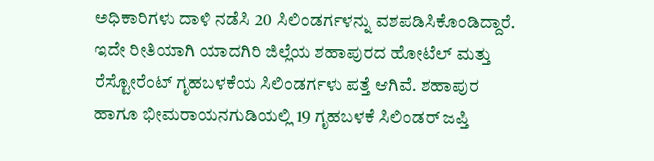ಅಧಿಕಾರಿಗಳು ದಾಳಿ ನಡೆಸಿ 20 ಸಿಲಿಂಡರ್ಗಳನ್ನು ವಶಪಡಿಸಿಕೊಂಡಿದ್ದಾರೆ. ಇದೇ ರೀತಿಯಾಗಿ ಯಾದಗಿರಿ ಜಿಲ್ಲೆಯ ಶಹಾಪುರದ ಹೋಟೆಲ್ ಮತ್ತು ರೆಸ್ಟೋರೆಂಟ್ ಗೃಹಬಳಕೆಯ ಸಿಲಿಂಡರ್ಗಳು ಪತ್ತೆ ಆಗಿವೆ. ಶಹಾಪುರ ಹಾಗೂ ಭೀಮರಾಯನಗುಡಿಯಲ್ಲಿ 19 ಗೃಹಬಳಕೆ ಸಿಲಿಂಡರ್ ಜಪ್ತಿ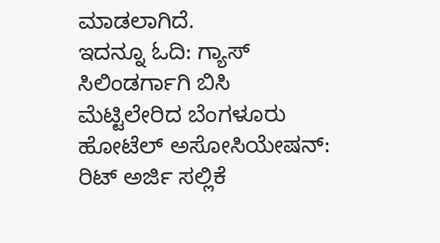ಮಾಡಲಾಗಿದೆ.
ಇದನ್ನೂ ಓದಿ: ಗ್ಯಾಸ್ ಸಿಲಿಂಡರ್ಗಾಗಿ ಬಿಸಿ ಮೆಟ್ಟಿಲೇರಿದ ಬೆಂಗಳೂರು ಹೋಟೆಲ್ ಅಸೋಸಿಯೇಷನ್: ರಿಟ್ ಅರ್ಜಿ ಸಲ್ಲಿಕೆ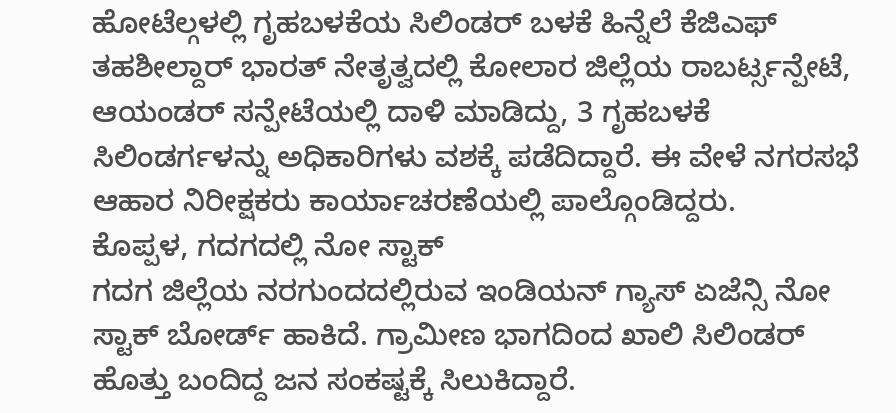ಹೋಟೆಲ್ಗಳಲ್ಲಿ ಗೃಹಬಳಕೆಯ ಸಿಲಿಂಡರ್ ಬಳಕೆ ಹಿನ್ನೆಲೆ ಕೆಜಿಎಫ್ ತಹಶೀಲ್ದಾರ್ ಭಾರತ್ ನೇತೃತ್ವದಲ್ಲಿ ಕೋಲಾರ ಜಿಲ್ಲೆಯ ರಾಬರ್ಟ್ಸನ್ಪೇಟೆ, ಆಯಂಡರ್ ಸನ್ಪೇಟೆಯಲ್ಲಿ ದಾಳಿ ಮಾಡಿದ್ದು, 3 ಗೃಹಬಳಕೆ ಸಿಲಿಂಡರ್ಗಳನ್ನು ಅಧಿಕಾರಿಗಳು ವಶಕ್ಕೆ ಪಡೆದಿದ್ದಾರೆ. ಈ ವೇಳೆ ನಗರಸಭೆ ಆಹಾರ ನಿರೀಕ್ಷಕರು ಕಾರ್ಯಾಚರಣೆಯಲ್ಲಿ ಪಾಲ್ಗೊಂಡಿದ್ದರು.
ಕೊಪ್ಪಳ, ಗದಗದಲ್ಲಿ ನೋ ಸ್ಟಾಕ್
ಗದಗ ಜಿಲ್ಲೆಯ ನರಗುಂದದಲ್ಲಿರುವ ಇಂಡಿಯನ್ ಗ್ಯಾಸ್ ಏಜೆನ್ಸಿ ನೋ ಸ್ಟಾಕ್ ಬೋರ್ಡ್ ಹಾಕಿದೆ. ಗ್ರಾಮೀಣ ಭಾಗದಿಂದ ಖಾಲಿ ಸಿಲಿಂಡರ್ ಹೊತ್ತು ಬಂದಿದ್ದ ಜನ ಸಂಕಷ್ಟಕ್ಕೆ ಸಿಲುಕಿದ್ದಾರೆ.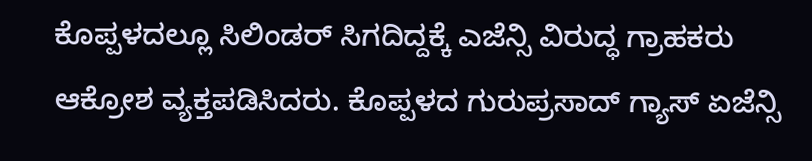ಕೊಪ್ಪಳದಲ್ಲೂ ಸಿಲಿಂಡರ್ ಸಿಗದಿದ್ದಕ್ಕೆ ಎಜೆನ್ಸಿ ವಿರುದ್ಧ ಗ್ರಾಹಕರು ಆಕ್ರೋಶ ವ್ಯಕ್ತಪಡಿಸಿದರು. ಕೊಪ್ಪಳದ ಗುರುಪ್ರಸಾದ್ ಗ್ಯಾಸ್ ಏಜೆನ್ಸಿ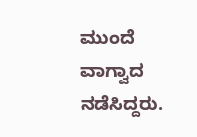ಮುಂದೆ ವಾಗ್ವಾದ ನಡೆಸಿದ್ದರು.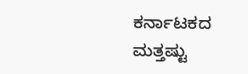ಕರ್ನಾಟಕದ ಮತ್ತಷ್ಟು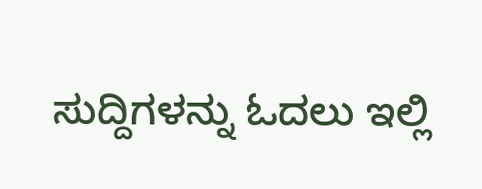ಸುದ್ದಿಗಳನ್ನು ಓದಲು ಇಲ್ಲಿ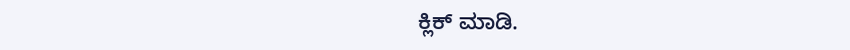ಕ್ಲಿಕ್ ಮಾಡಿ.